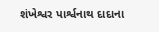શંખેશ્વર પાર્શ્વનાથ દાદાના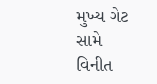મુખ્ય ગેટ સામે વિનીત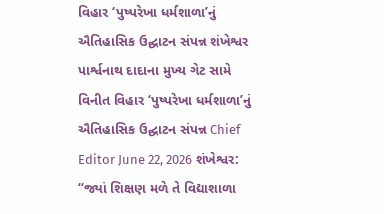વિહાર ‘પુષ્પરેખા ધર્મશાળા’નું ઐતિહાસિક ઉદ્ઘાટન સંપન્ન શંખેશ્વર પાર્શ્વનાથ દાદાના મુખ્ય ગેટ સામે વિનીત વિહાર ‘પુષ્પરેખા ધર્મશાળા’નું ઐતિહાસિક ઉદ્ઘાટન સંપન્ન Chief Editor June 22, 2026 શંખેશ્વર: “જ્યાં શિક્ષણ મળે તે વિદ્યાશાળા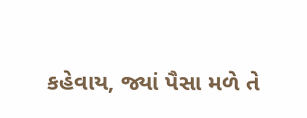કહેવાય, જ્યાં પૈસા મળે તે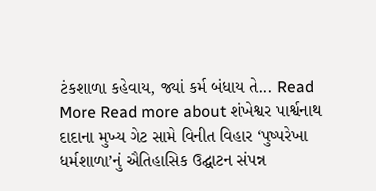ટંકશાળા કહેવાય, જ્યાં કર્મ બંધાય તે... Read More Read more about શંખેશ્વર પાર્શ્વનાથ દાદાના મુખ્ય ગેટ સામે વિનીત વિહાર ‘પુષ્પરેખા ધર્મશાળા’નું ઐતિહાસિક ઉદ્ઘાટન સંપન્ન